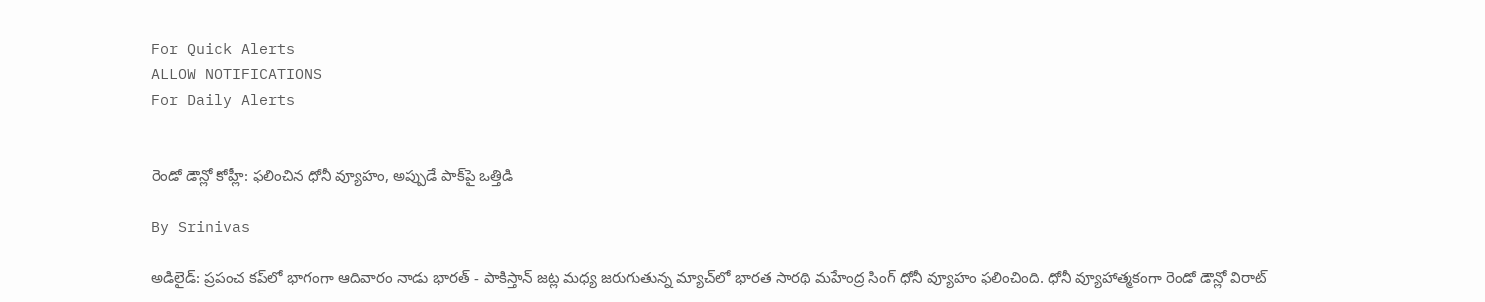For Quick Alerts
ALLOW NOTIFICATIONS
For Daily Alerts


రెండో డౌన్లో కోహ్లీ: ఫలించిన ధోనీ వ్యూహం, అప్పుడే పాక్‌పై ఒత్తిడి

By Srinivas

అడిలైడ్: ప్రపంచ కప్‌లో భాగంగా ఆదివారం నాడు భారత్ - పాకిస్తాన్ జట్ల మధ్య జరుగుతున్న మ్యాచ్‌లో భారత సారథి మహేంద్ర సింగ్ ధోనీ వ్యూహం ఫలించింది. ధోనీ వ్యూహాత్మకంగా రెండో డౌన్లో విరాట్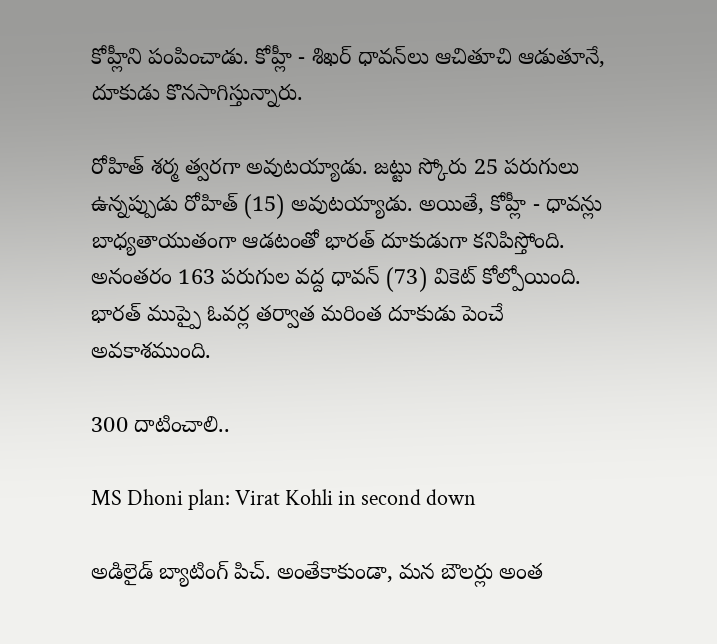కోహ్లీని పంపించాడు. కోహ్లీ - శిఖర్ ధావన్‌లు ఆచితూచి ఆడుతూనే, దూకుడు కొనసాగిస్తున్నారు.

రోహిత్ శర్మ త్వరగా అవుటయ్యాడు. జట్టు స్కోరు 25 పరుగులు ఉన్నప్పుడు రోహిత్ (15) అవుటయ్యాడు. అయితే, కోహ్లీ - ధావన్లు బాధ్యతాయుతంగా ఆడటంతో భారత్ దూకుడుగా కనిపిస్తోంది. అనంతరం 163 పరుగుల వద్ద ధావన్ (73) వికెట్ కోల్పోయింది. భారత్ ముప్పై ఓవర్ల తర్వాత మరింత దూకుడు పెంచే అవకాశముంది.

300 దాటించాలి..

MS Dhoni plan: Virat Kohli in second down

అడిలైడ్ బ్యాటింగ్ పిచ్. అంతేకాకుండా, మన బౌలర్లు అంత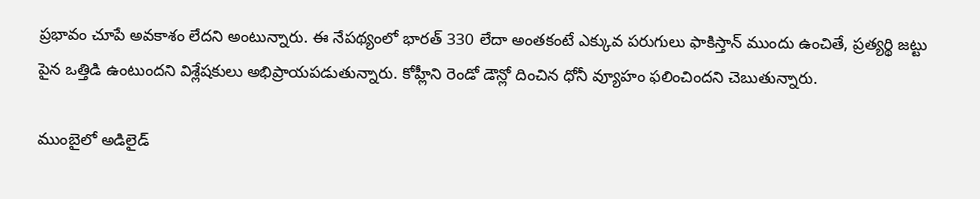ప్రభావం చూపే అవకాశం లేదని అంటున్నారు. ఈ నేపథ్యంలో భారత్ 330 లేదా అంతకంటే ఎక్కువ పరుగులు ఫాకిస్తాన్ ముందు ఉంచితే, ప్రత్యర్థి జట్టు పైన ఒత్తిడి ఉంటుందని విశ్లేషకులు అభిప్రాయపడుతున్నారు. కోహ్లీని రెండో డౌన్లో దించిన ధోనీ వ్యూహం ఫలించిందని చెబుతున్నారు.

ముంబైలో అడిలైడ్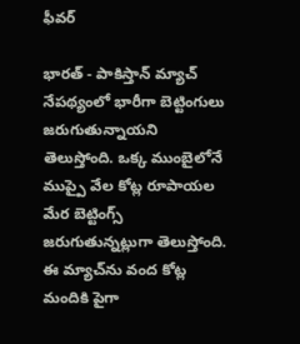ఫీవర్

భారత్ - పాకిస్తాన్ మ్యాచ్ నేపథ్యంలో భారీగా బెట్టింగులు జరుగుతున్నాయని తెలుస్తోంది. ఒక్క ముంబైలోనే ముప్పై వేల కోట్ల రూపాయల మేర బెట్టింగ్స్ జరుగుతున్నట్లుగా తెలుస్తోంది. ఈ మ్యాచ్‌ను వంద కోట్ల మందికి పైగా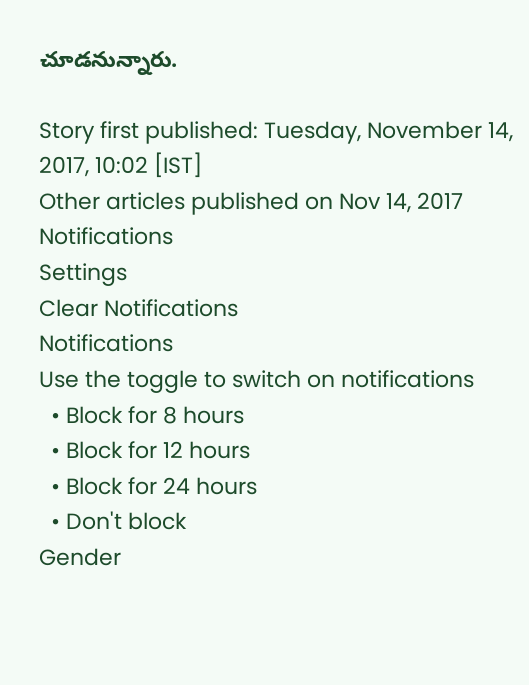చూడనున్నారు.

Story first published: Tuesday, November 14, 2017, 10:02 [IST]
Other articles published on Nov 14, 2017
Notifications
Settings
Clear Notifications
Notifications
Use the toggle to switch on notifications
  • Block for 8 hours
  • Block for 12 hours
  • Block for 24 hours
  • Don't block
Gender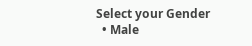Select your Gender
  • Male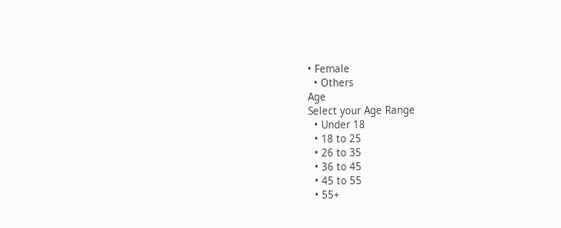• Female
  • Others
Age
Select your Age Range
  • Under 18
  • 18 to 25
  • 26 to 35
  • 36 to 45
  • 45 to 55
  • 55+